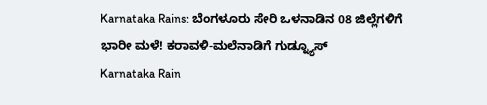Karnataka Rains: ಬೆಂಗಳೂರು ಸೇರಿ ಒಳನಾಡಿನ 08 ಜಿಲ್ಲೆಗಳಿಗೆ ಭಾರೀ ಮಳೆ! ಕರಾವಳಿ-ಮಲೆನಾಡಿಗೆ ಗುಡ್ನ್ಯೂಸ್
Karnataka Rain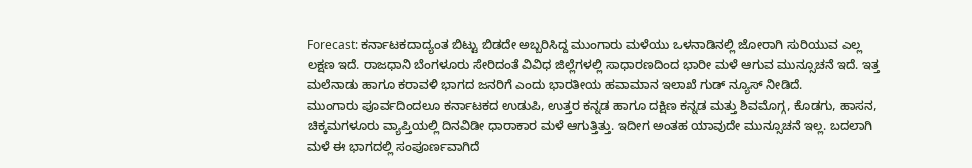Forecast: ಕರ್ನಾಟಕದಾದ್ಯಂತ ಬಿಟ್ಟು ಬಿಡದೇ ಅಬ್ಬರಿಸಿದ್ದ ಮುಂಗಾರು ಮಳೆಯು ಒಳನಾಡಿನಲ್ಲಿ ಜೋರಾಗಿ ಸುರಿಯುವ ಎಲ್ಲ ಲಕ್ಷಣ ಇದೆ. ರಾಜಧಾನಿ ಬೆಂಗಳೂರು ಸೇರಿದಂತೆ ವಿವಿಧ ಜಿಲ್ಲೆಗಳಲ್ಲಿ ಸಾಧಾರಣದಿಂದ ಭಾರೀ ಮಳೆ ಆಗುವ ಮುನ್ಸೂಚನೆ ಇದೆ. ಇತ್ತ ಮಲೆನಾಡು ಹಾಗೂ ಕರಾವಳಿ ಭಾಗದ ಜನರಿಗೆ ಎಂದು ಭಾರತೀಯ ಹವಾಮಾನ ಇಲಾಖೆ ಗುಡ್ ನ್ಯೂಸ್ ನೀಡಿದೆ.
ಮುಂಗಾರು ಪೂರ್ವದಿಂದಲೂ ಕರ್ನಾಟಕದ ಉಡುಪಿ, ಉತ್ತರ ಕನ್ನಡ ಹಾಗೂ ದಕ್ಷಿಣ ಕನ್ನಡ ಮತ್ತು ಶಿವಮೊಗ್ಗ, ಕೊಡಗು, ಹಾಸನ, ಚಿಕ್ಕಮಗಳೂರು ವ್ಯಾಪ್ತಿಯಲ್ಲಿ ದಿನವಿಡೀ ಧಾರಾಕಾರ ಮಳೆ ಆಗುತ್ತಿತ್ತು. ಇದೀಗ ಅಂತಹ ಯಾವುದೇ ಮುನ್ಸೂಚನೆ ಇಲ್ಲ. ಬದಲಾಗಿ ಮಳೆ ಈ ಭಾಗದಲ್ಲಿ ಸಂಪೂರ್ಣವಾಗಿದೆ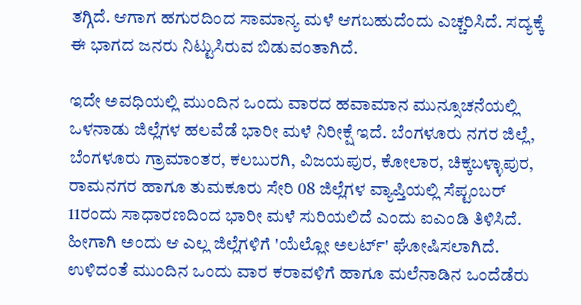ತಗ್ಗಿದೆ. ಆಗಾಗ ಹಗುರದಿಂದ ಸಾಮಾನ್ಯ ಮಳೆ ಆಗಬಹುದೆಂದು ಎಚ್ಚರಿಸಿದೆ. ಸದ್ಯಕ್ಕೆ ಈ ಭಾಗದ ಜನರು ನಿಟ್ಟುಸಿರುವ ಬಿಡುವಂತಾಗಿದೆ.

ಇದೇ ಅವಧಿಯಲ್ಲಿ ಮುಂದಿನ ಒಂದು ವಾರದ ಹವಾಮಾನ ಮುನ್ಸೂಚನೆಯಲ್ಲಿ ಒಳನಾಡು ಜಿಲ್ಲೆಗಳ ಹಲವೆಡೆ ಭಾರೀ ಮಳೆ ನಿರೀಕ್ಷೆ ಇದೆ. ಬೆಂಗಳೂರು ನಗರ ಜಿಲ್ಲೆ, ಬೆಂಗಳೂರು ಗ್ರಾಮಾಂತರ, ಕಲಬುರಗಿ, ವಿಜಯಪುರ, ಕೋಲಾರ, ಚಿಕ್ಕಬಳ್ಳಾಪುರ, ರಾಮನಗರ ಹಾಗೂ ತುಮಕೂರು ಸೇರಿ 08 ಜಿಲ್ಲೆಗಳ ವ್ಯಾಪ್ತಿಯಲ್ಲಿ ಸೆಪ್ಟಂಬರ್ 11ರಂದು ಸಾಧಾರಣದಿಂದ ಭಾರೀ ಮಳೆ ಸುರಿಯಲಿದೆ ಎಂದು ಐಎಂಡಿ ತಿಳಿಸಿದೆ. ಹೀಗಾಗಿ ಅಂದು ಆ ಎಲ್ಲ ಜಿಲ್ಲೆಗಳಿಗೆ 'ಯೆಲ್ಲೋ ಅಲರ್ಟ್' ಘೋಷಿಸಲಾಗಿದೆ.
ಉಳಿದಂತೆ ಮುಂದಿನ ಒಂದು ವಾರ ಕರಾವಳಿಗೆ ಹಾಗೂ ಮಲೆನಾಡಿನ ಒಂದೆಡೆರು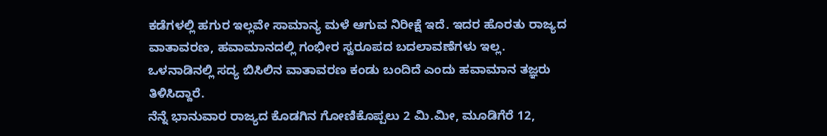ಕಡೆಗಳಲ್ಲಿ ಹಗುರ ಇಲ್ಲವೇ ಸಾಮಾನ್ಯ ಮಳೆ ಆಗುವ ನಿರೀಕ್ಷೆ ಇದೆ. ಇದರ ಹೊರತು ರಾಜ್ಯದ ವಾತಾವರಣ, ಹವಾಮಾನದಲ್ಲಿ ಗಂಭೀರ ಸ್ವರೂಪದ ಬದಲಾವಣೆಗಳು ಇಲ್ಲ. ಒಳನಾಡಿನಲ್ಲಿ ಸದ್ಯ ಬಿಸಿಲಿನ ವಾತಾವರಣ ಕಂಡು ಬಂದಿದೆ ಎಂದು ಹವಾಮಾನ ತಜ್ಞರು ತಿಳಿಸಿದ್ದಾರೆ.
ನೆನ್ನೆ ಭಾನುವಾರ ರಾಜ್ಯದ ಕೊಡಗಿನ ಗೋಣಿಕೊಪ್ಪಲು 2 ಮಿ.ಮೀ, ಮೂಡಿಗೆರೆ 12,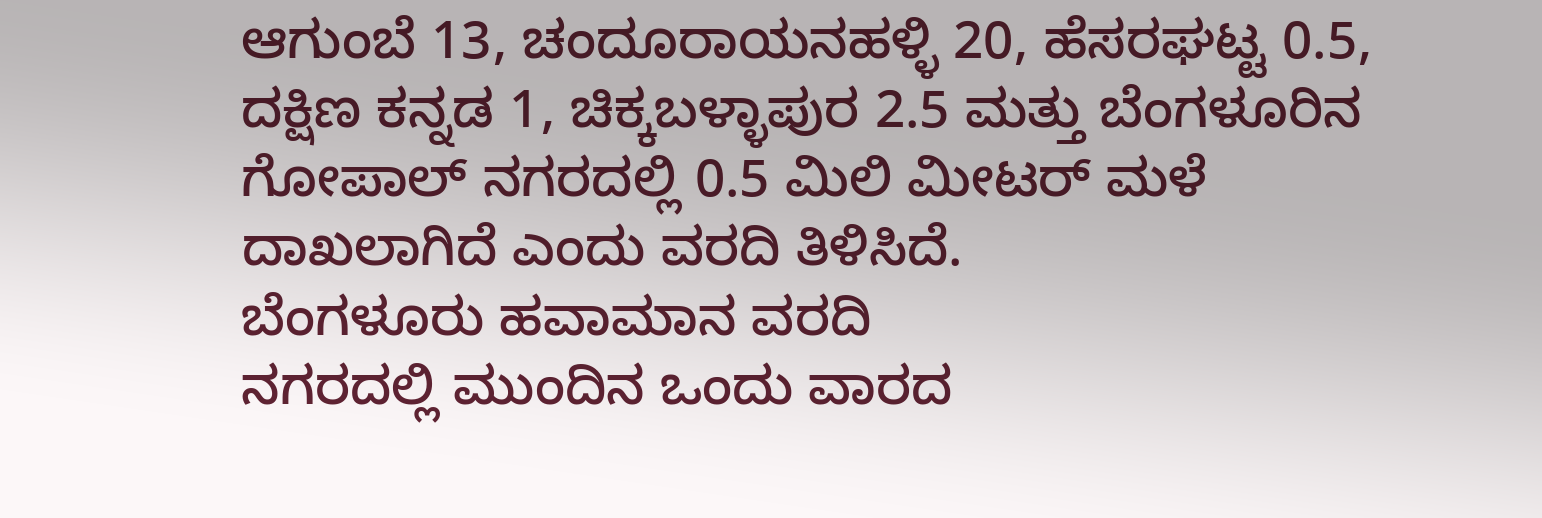ಆಗುಂಬೆ 13, ಚಂದೂರಾಯನಹಳ್ಳಿ 20, ಹೆಸರಘಟ್ಟ 0.5, ದಕ್ಷಿಣ ಕನ್ನಡ 1, ಚಿಕ್ಕಬಳ್ಳಾಪುರ 2.5 ಮತ್ತು ಬೆಂಗಳೂರಿನ ಗೋಪಾಲ್ ನಗರದಲ್ಲಿ 0.5 ಮಿಲಿ ಮೀಟರ್ ಮಳೆ ದಾಖಲಾಗಿದೆ ಎಂದು ವರದಿ ತಿಳಿಸಿದೆ.
ಬೆಂಗಳೂರು ಹವಾಮಾನ ವರದಿ
ನಗರದಲ್ಲಿ ಮುಂದಿನ ಒಂದು ವಾರದ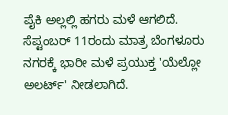ಪೈಕಿ ಅಲ್ಲಲ್ಲಿ ಹಗರು ಮಳೆ ಆಗಲಿದೆ. ಸೆಪ್ಟಂಬರ್ 11ರಂದು ಮಾತ್ರ ಬೆಂಗಳೂರು ನಗರಕ್ಕೆ ಭಾರೀ ಮಳೆ ಪ್ರಯುಕ್ತ 'ಯೆಲ್ಲೋ ಅಲರ್ಟ್' ನೀಡಲಾಗಿದೆ.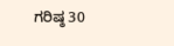ಗರಿಷ್ಠ 30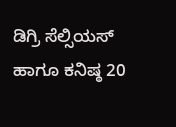ಡಿಗ್ರಿ ಸೆಲ್ಸಿಯಸ್ ಹಾಗೂ ಕನಿಷ್ಠ 20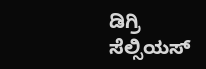ಡಿಗ್ರಿ ಸೆಲ್ಸಿಯಸ್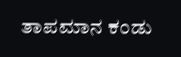ತಾಪಮಾನ ಕಂಡು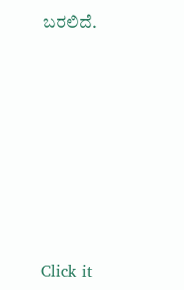ಬರಲಿದೆ.












Click it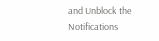and Unblock the Notifications